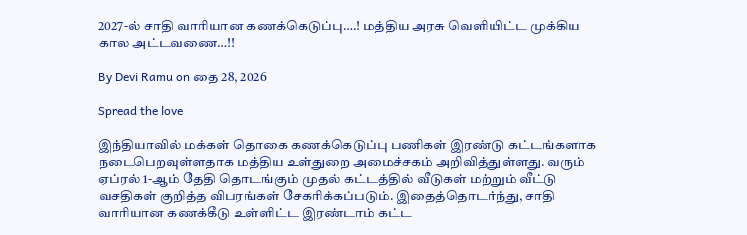2027-ல் சாதி வாரியான கணக்கெடுப்பு….! மத்திய அரசு வெளியிட்ட முக்கிய கால அட்டவணை…!!

By Devi Ramu on தை 28, 2026

Spread the love

இந்தியாவில் மக்கள் தொகை கணக்கெடுப்பு பணிகள் இரண்டு கட்டங்களாக நடைபெறவுள்ளதாக மத்திய உள்துறை அமைச்சகம் அறிவித்துள்ளது. வரும் ஏப்ரல் 1-ஆம் தேதி தொடங்கும் முதல் கட்டத்தில் வீடுகள் மற்றும் வீட்டு வசதிகள் குறித்த விபரங்கள் சேகரிக்கப்படும். இதைத்தொடர்ந்து, சாதி வாரியான கணக்கீடு உள்ளிட்ட இரண்டாம் கட்ட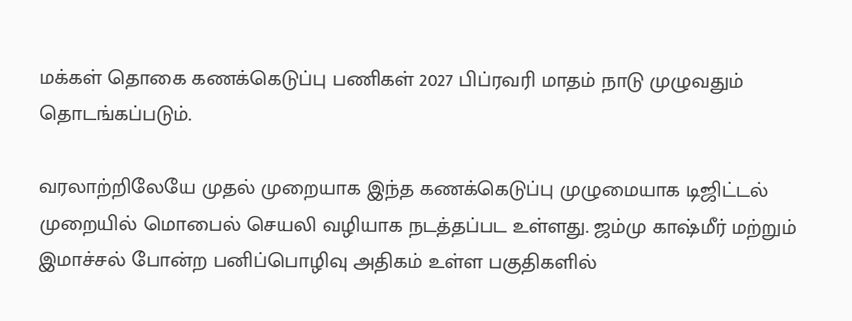மக்கள் தொகை கணக்கெடுப்பு பணிகள் 2027 பிப்ரவரி மாதம் நாடு முழுவதும் தொடங்கப்படும்.

வரலாற்றிலேயே முதல் முறையாக இந்த கணக்கெடுப்பு முழுமையாக டிஜிட்டல் முறையில் மொபைல் செயலி வழியாக நடத்தப்பட உள்ளது. ஜம்மு காஷ்மீர் மற்றும் இமாச்சல் போன்ற பனிப்பொழிவு அதிகம் உள்ள பகுதிகளில்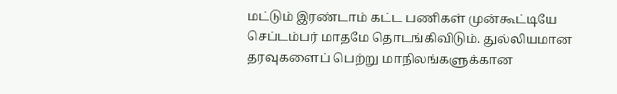மட்டும் இரண்டாம் கட்ட பணிகள் முன்கூட்டியே செப்டம்பர் மாதமே தொடங்கிவிடும். துல்லியமான தரவுகளைப் பெற்று மாநிலங்களுக்கான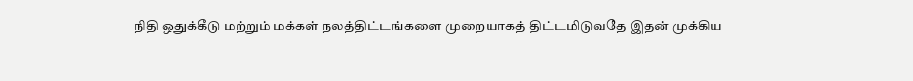நிதி ஒதுக்கீடு மற்றும் மக்கள் நலத்திட்டங்களை முறையாகத் திட்டமிடுவதே இதன் முக்கிய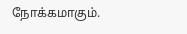நோக்கமாகும்.